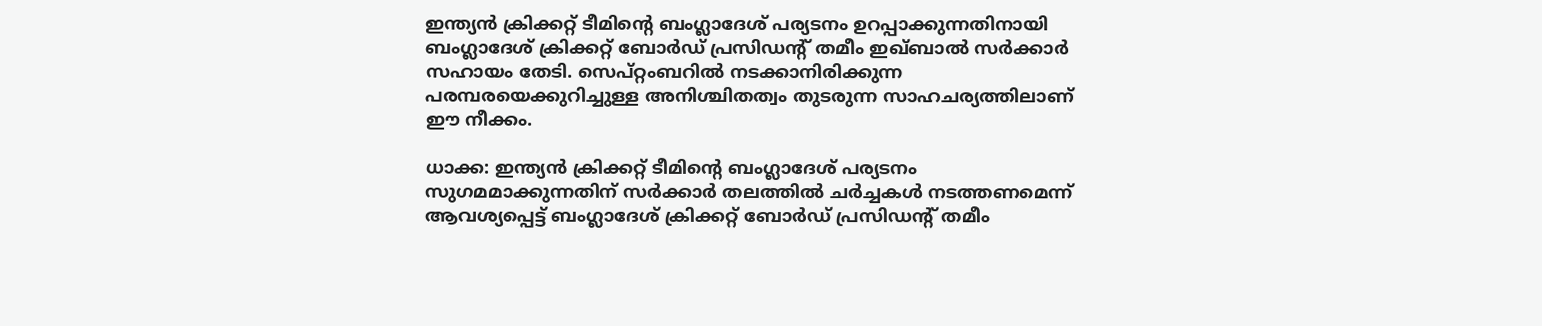ഇന്ത്യന്‍ ക്രിക്കറ്റ് ടീമിന്റെ ബംഗ്ലാദേശ് പര്യടനം ഉറപ്പാക്കുന്നതിനായി ബംഗ്ലാദേശ് ക്രിക്കറ്റ് ബോര്‍ഡ് പ്രസിഡന്റ് തമീം ഇഖ്ബാല്‍ സര്‍ക്കാര്‍ സഹായം തേടി. സെപ്റ്റംബറില്‍ നടക്കാനിരിക്കുന്ന പരമ്പരയെക്കുറിച്ചുള്ള അനിശ്ചിതത്വം തുടരുന്ന സാഹചര്യത്തിലാണ് ഈ നീക്കം.

ധാക്ക: ഇന്ത്യന്‍ ക്രിക്കറ്റ് ടീമിന്റെ ബംഗ്ലാദേശ് പര്യടനം സുഗമമാക്കുന്നതിന് സര്‍ക്കാര്‍ തലത്തില്‍ ചര്‍ച്ചകള്‍ നടത്തണമെന്ന് ആവശ്യപ്പെട്ട് ബംഗ്ലാദേശ് ക്രിക്കറ്റ് ബോര്‍ഡ് പ്രസിഡന്റ് തമീം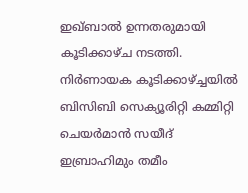ഇഖ്ബാല്‍ ഉന്നതരുമായി കൂടിക്കാഴ്ച നടത്തി. നിര്‍ണായക കൂടിക്കാഴ്ച്ചയില്‍ ബിസിബി സെക്യൂരിറ്റി കമ്മിറ്റി ചെയര്‍മാന്‍ സയീദ് ഇബ്രാഹിമും തമീം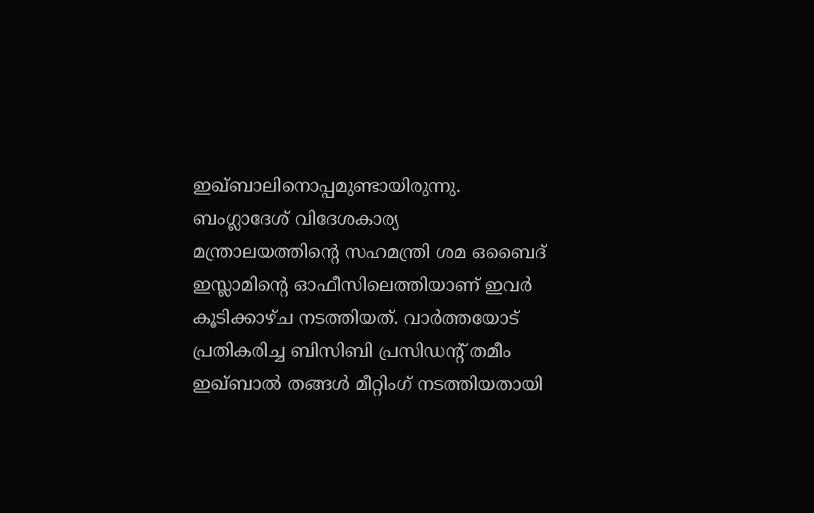ഇഖ്ബാലിനൊപ്പമുണ്ടായിരുന്നു. ബംഗ്ലാദേശ് വിദേശകാര്യ മന്ത്രാലയത്തിന്റെ സഹമന്ത്രി ശമ ഒബൈദ് ഇസ്ലാമിന്റെ ഓഫീസിലെത്തിയാണ് ഇവര്‍ കൂടിക്കാഴ്ച നടത്തിയത്. വാര്‍ത്തയോട് പ്രതികരിച്ച ബിസിബി പ്രസിഡന്റ് തമീം ഇഖ്ബാല്‍ തങ്ങള്‍ മീറ്റിംഗ് നടത്തിയതായി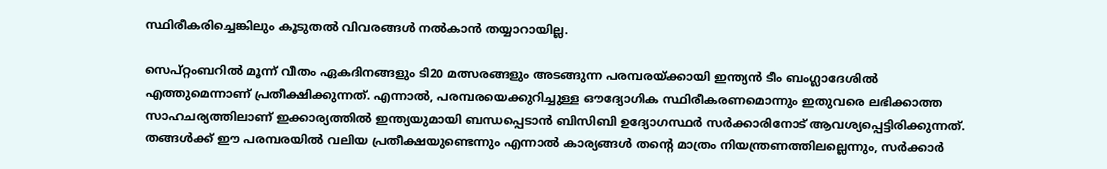സ്ഥിരീകരിച്ചെങ്കിലും കൂടുതല്‍ വിവരങ്ങള്‍ നല്‍കാന്‍ തയ്യാറായില്ല.

സെപ്റ്റംബറില്‍ മൂന്ന് വീതം ഏകദിനങ്ങളും ടി20 മത്സരങ്ങളും അടങ്ങുന്ന പരമ്പരയ്ക്കായി ഇന്ത്യന്‍ ടീം ബംഗ്ലാദേശില്‍ എത്തുമെന്നാണ് പ്രതീക്ഷിക്കുന്നത്. എന്നാല്‍, പരമ്പരയെക്കുറിച്ചുള്ള ഔദ്യോഗിക സ്ഥിരീകരണമൊന്നും ഇതുവരെ ലഭിക്കാത്ത സാഹചര്യത്തിലാണ് ഇക്കാര്യത്തില്‍ ഇന്ത്യയുമായി ബന്ധപ്പെടാന്‍ ബിസിബി ഉദ്യോഗസ്ഥര്‍ സര്‍ക്കാരിനോട് ആവശ്യപ്പെട്ടിരിക്കുന്നത്. തങ്ങള്‍ക്ക് ഈ പരമ്പരയില്‍ വലിയ പ്രതീക്ഷയുണ്ടെന്നും എന്നാല്‍ കാര്യങ്ങള്‍ തന്റെ മാത്രം നിയന്ത്രണത്തിലല്ലെന്നും, സര്‍ക്കാര്‍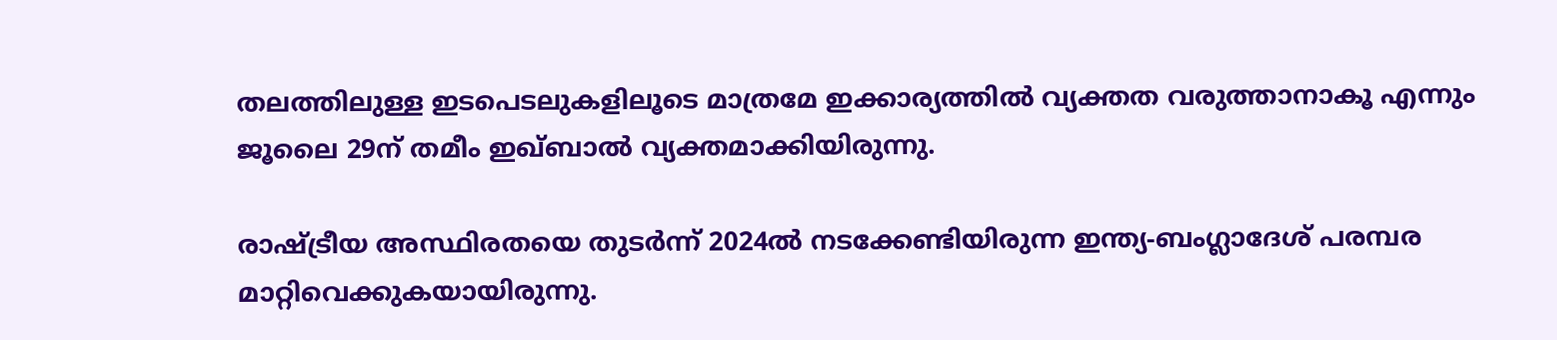തലത്തിലുള്ള ഇടപെടലുകളിലൂടെ മാത്രമേ ഇക്കാര്യത്തില്‍ വ്യക്തത വരുത്താനാകൂ എന്നും ജൂലൈ 29ന് തമീം ഇഖ്ബാല്‍ വ്യക്തമാക്കിയിരുന്നു.

രാഷ്ട്രീയ അസ്ഥിരതയെ തുടര്‍ന്ന് 2024ല്‍ നടക്കേണ്ടിയിരുന്ന ഇന്ത്യ-ബംഗ്ലാദേശ് പരമ്പര മാറ്റിവെക്കുകയായിരുന്നു.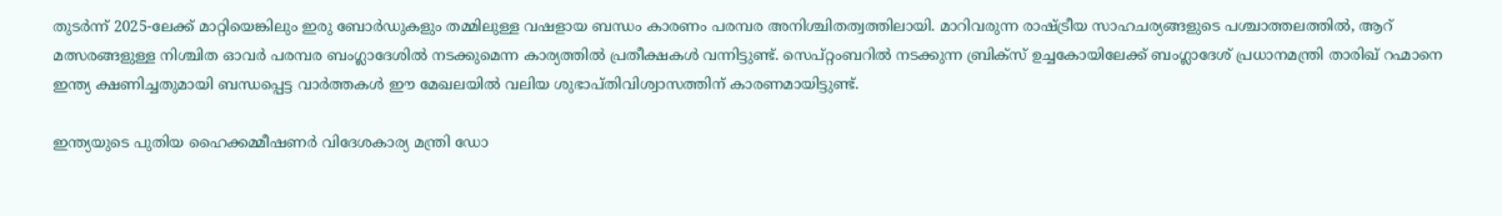തുടര്‍ന്ന് 2025-ലേക്ക് മാറ്റിയെങ്കിലും ഇരു ബോര്‍ഡുകളും തമ്മിലുള്ള വഷളായ ബന്ധം കാരണം പരമ്പര അനിശ്ചിതത്വത്തിലായി. മാറിവരുന്ന രാഷ്ട്രീയ സാഹചര്യങ്ങളുടെ പശ്ചാത്തലത്തില്‍, ആറ് മത്സരങ്ങളുള്ള നിശ്ചിത ഓവര്‍ പരമ്പര ബംഗ്ലാദേശില്‍ നടക്കുമെന്ന കാര്യത്തില്‍ പ്രതീക്ഷകള്‍ വന്നിട്ടുണ്ട്. സെപ്റ്റംബറില്‍ നടക്കുന്ന ബ്രിക്‌സ് ഉച്ചകോയിലേക്ക് ബംഗ്ലാദേശ് പ്രധാനമന്ത്രി താരിഖ് റഹ്മാനെ ഇന്ത്യ ക്ഷണിച്ചതുമായി ബന്ധപ്പെട്ട വാര്‍ത്തകള്‍ ഈ മേഖലയില്‍ വലിയ ശുഭാപ്തിവിശ്വാസത്തിന് കാരണമായിട്ടുണ്ട്.

ഇന്ത്യയുടെ പുതിയ ഹൈക്കമ്മീഷണര്‍ വിദേശകാര്യ മന്ത്രി ഡോ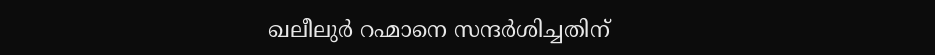ഖലീലുര്‍ റഹ്മാനെ സന്ദര്‍ശിച്ചതിന്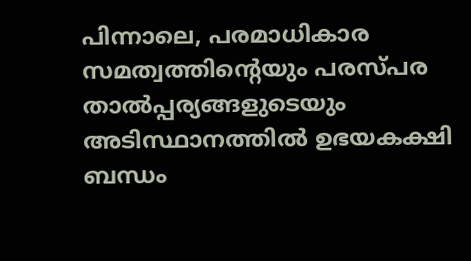പിന്നാലെ, പരമാധികാര സമത്വത്തിന്റെയും പരസ്പര താല്‍പ്പര്യങ്ങളുടെയും അടിസ്ഥാനത്തില്‍ ഉഭയകക്ഷി ബന്ധം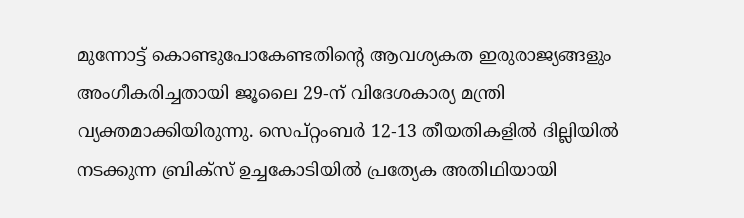മുന്നോട്ട് കൊണ്ടുപോകേണ്ടതിന്റെ ആവശ്യകത ഇരുരാജ്യങ്ങളും അംഗീകരിച്ചതായി ജൂലൈ 29-ന് വിദേശകാര്യ മന്ത്രി വ്യക്തമാക്കിയിരുന്നു. സെപ്റ്റംബര്‍ 12-13 തീയതികളില്‍ ദില്ലിയില്‍ നടക്കുന്ന ബ്രിക്‌സ് ഉച്ചകോടിയില്‍ പ്രത്യേക അതിഥിയായി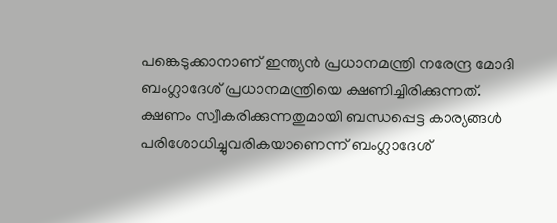പങ്കെടുക്കാനാണ് ഇന്ത്യന്‍ പ്രധാനമന്ത്രി നരേന്ദ്ര മോദി ബംഗ്ലാദേശ് പ്രധാനമന്ത്രിയെ ക്ഷണിച്ചിരിക്കുന്നത്. ക്ഷണം സ്വീകരിക്കുന്നതുമായി ബന്ധപ്പെട്ട കാര്യങ്ങള്‍ പരിശോധിച്ചുവരികയാണെന്ന് ബംഗ്ലാദേശ്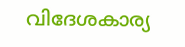വിദേശകാര്യ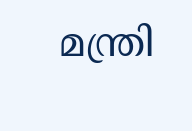മന്ത്രി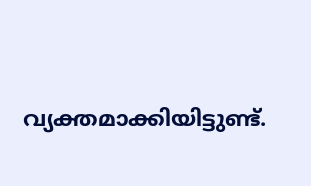വ്യക്തമാക്കിയിട്ടുണ്ട്.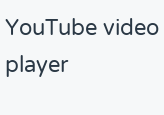YouTube video player